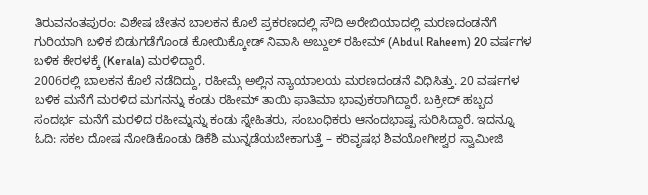ತಿರುವನಂತಪುರಂ: ವಿಶೇಷ ಚೇತನ ಬಾಲಕನ ಕೊಲೆ ಪ್ರಕರಣದಲ್ಲಿ ಸೌದಿ ಅರೇಬಿಯಾದಲ್ಲಿ ಮರಣದಂಡನೆಗೆ ಗುರಿಯಾಗಿ ಬಳಿಕ ಬಿಡುಗಡೆಗೊಂಡ ಕೋಯಿಕ್ಕೋಡ್ ನಿವಾಸಿ ಅಬ್ದುಲ್ ರಹೀಮ್ (Abdul Raheem) 20 ವರ್ಷಗಳ ಬಳಿಕ ಕೇರಳಕ್ಕೆ (Kerala) ಮರಳಿದ್ದಾರೆ.
2006ರಲ್ಲಿ ಬಾಲಕನ ಕೊಲೆ ನಡೆದಿದ್ದು, ರಹೀಮ್ಗೆ ಅಲ್ಲಿನ ನ್ಯಾಯಾಲಯ ಮರಣದಂಡನೆ ವಿಧಿಸಿತ್ತು. 20 ವರ್ಷಗಳ ಬಳಿಕ ಮನೆಗೆ ಮರಳಿದ ಮಗನನ್ನು ಕಂಡು ರಹೀಮ್ ತಾಯಿ ಫಾತಿಮಾ ಭಾವುಕರಾಗಿದ್ದಾರೆ. ಬಕ್ರೀದ್ ಹಬ್ಬದ ಸಂದರ್ಭ ಮನೆಗೆ ಮರಳಿದ ರಹೀಮ್ನನ್ನು ಕಂಡು ಸ್ನೇಹಿತರು, ಸಂಬಂಧಿಕರು ಆನಂದಭಾಷ್ಪ ಸುರಿಸಿದ್ದಾರೆ. ಇದನ್ನೂ ಓದಿ: ಸಕಲ ದೋಷ ನೋಡಿಕೊಂಡು ಡಿಕೆಶಿ ಮುನ್ನಡೆಯಬೇಕಾಗುತ್ತೆ – ಕರಿವೃಷಭ ಶಿವಯೋಗೀಶ್ವರ ಸ್ವಾಮೀಜಿ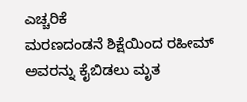ಎಚ್ಚರಿಕೆ
ಮರಣದಂಡನೆ ಶಿಕ್ಷೆಯಿಂದ ರಹೀಮ್ ಅವರನ್ನು ಕೈಬಿಡಲು ಮೃತ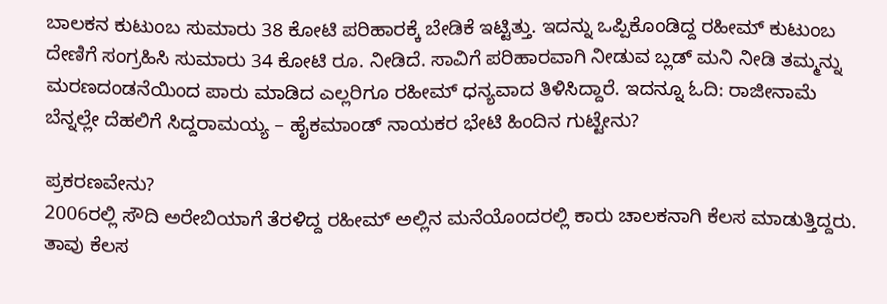ಬಾಲಕನ ಕುಟುಂಬ ಸುಮಾರು 38 ಕೋಟಿ ಪರಿಹಾರಕ್ಕೆ ಬೇಡಿಕೆ ಇಟ್ಟಿತ್ತು. ಇದನ್ನು ಒಪ್ಪಿಕೊಂಡಿದ್ದ ರಹೀಮ್ ಕುಟುಂಬ ದೇಣಿಗೆ ಸಂಗ್ರಹಿಸಿ ಸುಮಾರು 34 ಕೋಟಿ ರೂ. ನೀಡಿದೆ. ಸಾವಿಗೆ ಪರಿಹಾರವಾಗಿ ನೀಡುವ ಬ್ಲಡ್ ಮನಿ ನೀಡಿ ತಮ್ಮನ್ನು ಮರಣದಂಡನೆಯಿಂದ ಪಾರು ಮಾಡಿದ ಎಲ್ಲರಿಗೂ ರಹೀಮ್ ಧನ್ಯವಾದ ತಿಳಿಸಿದ್ದಾರೆ. ಇದನ್ನೂ ಓದಿ: ರಾಜೀನಾಮೆ ಬೆನ್ನಲ್ಲೇ ದೆಹಲಿಗೆ ಸಿದ್ದರಾಮಯ್ಯ – ಹೈಕಮಾಂಡ್ ನಾಯಕರ ಭೇಟಿ ಹಿಂದಿನ ಗುಟ್ಟೇನು?

ಪ್ರಕರಣವೇನು?
2006ರಲ್ಲಿ ಸೌದಿ ಅರೇಬಿಯಾಗೆ ತೆರಳಿದ್ದ ರಹೀಮ್ ಅಲ್ಲಿನ ಮನೆಯೊಂದರಲ್ಲಿ ಕಾರು ಚಾಲಕನಾಗಿ ಕೆಲಸ ಮಾಡುತ್ತಿದ್ದರು. ತಾವು ಕೆಲಸ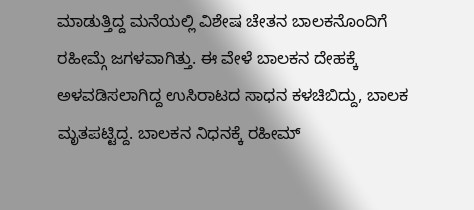ಮಾಡುತ್ತಿದ್ದ ಮನೆಯಲ್ಲಿ ವಿಶೇಷ ಚೇತನ ಬಾಲಕನೊಂದಿಗೆ ರಹೀಮ್ಗೆ ಜಗಳವಾಗಿತ್ತು. ಈ ವೇಳೆ ಬಾಲಕನ ದೇಹಕ್ಕೆ ಅಳವಡಿಸಲಾಗಿದ್ದ ಉಸಿರಾಟದ ಸಾಧನ ಕಳಚಿಬಿದ್ದು, ಬಾಲಕ ಮೃತಪಟ್ಟಿದ್ದ. ಬಾಲಕನ ನಿಧನಕ್ಕೆ ರಹೀಮ್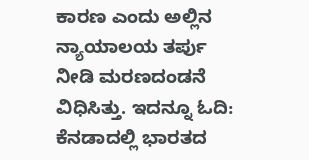ಕಾರಣ ಎಂದು ಅಲ್ಲಿನ ನ್ಯಾಯಾಲಯ ತರ್ಪು ನೀಡಿ ಮರಣದಂಡನೆ ವಿಧಿಸಿತ್ತು. ಇದನ್ನೂ ಓದಿ: ಕೆನಡಾದಲ್ಲಿ ಭಾರತದ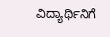ವಿದ್ಯಾರ್ಥಿನಿಗೆ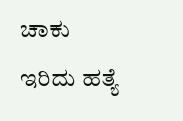ಚಾಕು ಇರಿದು ಹತ್ಯೆ